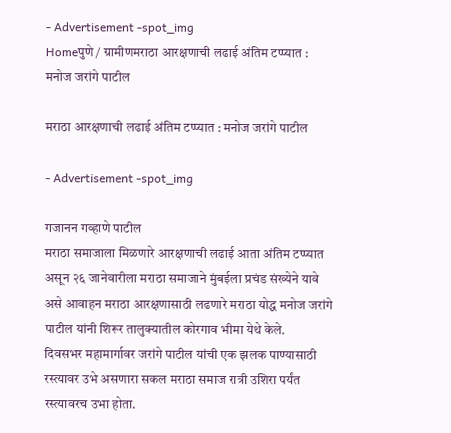- Advertisement -spot_img
Homeपुणे / ग्रामीणमराठा आरक्षणाची लढाई अंतिम टप्प्यात : मनोज जरांगे पाटील

मराठा आरक्षणाची लढाई अंतिम टप्प्यात : मनोज जरांगे पाटील

- Advertisement -spot_img

गजानन गव्हाणे पाटील
मराठा समाजाला मिळणारे आरक्षणाची लढाई आता अंतिम टप्प्यात असून २६ जानेवारीला मराठा समाजाने मुंबईला प्रचंड संख्येने यावे असे आवाहन मराठा आरक्षणासाठी लढणारे मराठा योद्ध मनोज जरांगे पाटील यांनी शिरूर तालुक्यातील कोरगाव भीमा येथे केले.
दिवसभर महामार्गावर जरांगे पाटील यांची एक झलक पाण्यासाठी रस्त्यावर उभे असणारा सकल मराठा समाज रात्री उशिरा पर्यंत रस्त्यावरच उभा होता.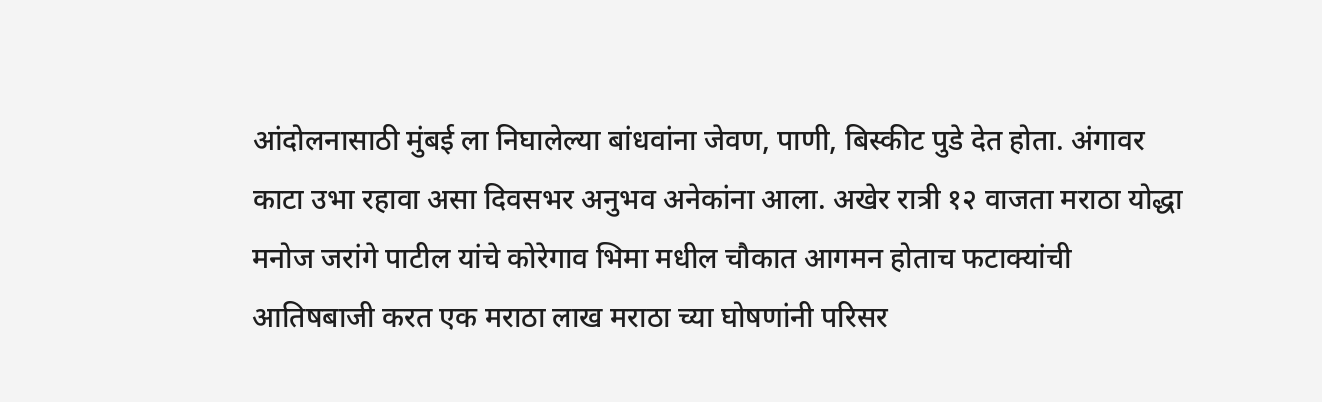आंदोलनासाठी मुंबई ला निघालेल्या बांधवांना जेवण, पाणी, बिस्कीट पुडे देत होता. अंगावर काटा उभा रहावा असा दिवसभर अनुभव अनेकांना आला. अखेर रात्री १२ वाजता मराठा योद्धा मनोज जरांगे पाटील यांचे कोरेगाव भिमा मधील चौकात आगमन होताच फटाक्यांची आतिषबाजी करत एक मराठा लाख मराठा च्या घोषणांनी परिसर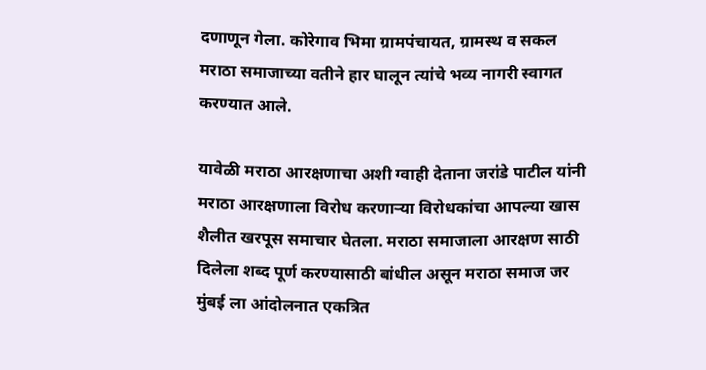दणाणून गेला. कोरेगाव भिमा ग्रामपंचायत, ग्रामस्थ व सकल मराठा समाजाच्या वतीने हार घालून त्यांचे भव्य नागरी स्वागत करण्यात आले.

यावेळी मराठा आरक्षणाचा अशी ग्वाही देताना जरांडे पाटील यांनी मराठा आरक्षणाला विरोध करणाऱ्या विरोधकांचा आपल्या खास शैलीत खरपूस समाचार घेतला. मराठा समाजाला आरक्षण साठी दिलेला शब्द पूर्ण करण्यासाठी बांधील असून मराठा समाज जर मुंबई ला आंदोलनात एकत्रित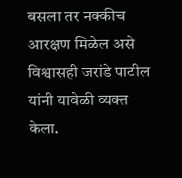बसला तर नक्कीच आरक्षण मिळेल असे विश्वासही जरांडे पाटील यांनी यावेळी व्यक्त केला.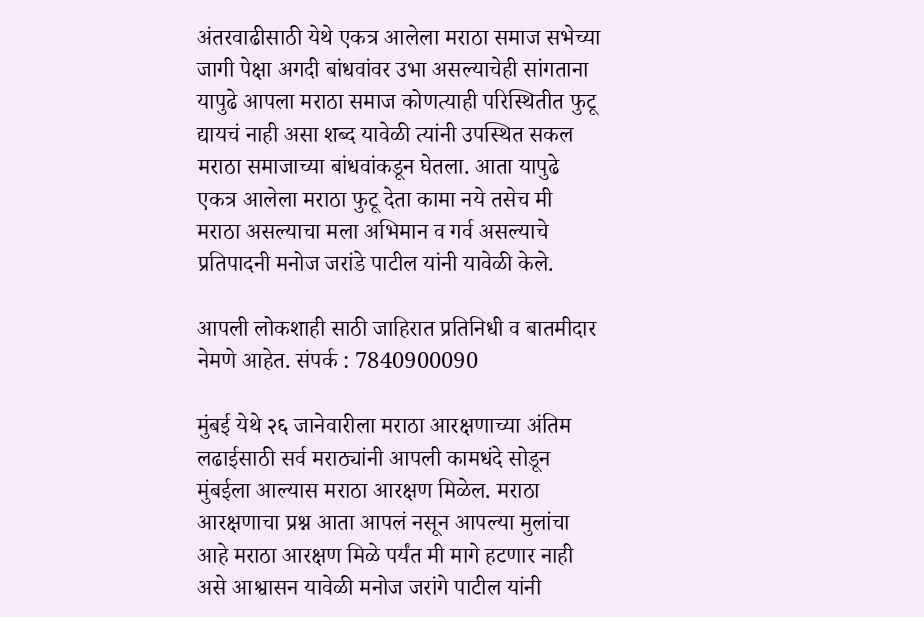अंतरवाढीसाठी येथे एकत्र आलेला मराठा समाज सभेच्या जागी पेक्षा अगदी बांधवांवर उभा असल्याचेही सांगताना यापुढे आपला मराठा समाज कोणत्याही परिस्थितीत फुटू द्यायचं नाही असा शब्द यावेळी त्यांनी उपस्थित सकल मराठा समाजाच्या बांधवांकडून घेतला. आता यापुढे एकत्र आलेला मराठा फुटू देता कामा नये तसेच मी मराठा असल्याचा मला अभिमान व गर्व असल्याचे प्रतिपादनी मनोज जरांडे पाटील यांनी यावेळी केले.

आपली लोकशाही साठी जाहिरात प्रतिनिधी व बातमीदार नेमणे आहेत. संपर्क : 7840900090

मुंबई येथे २६ जानेवारीला मराठा आरक्षणाच्या अंतिम लढाईसाठी सर्व मराठ्यांनी आपली कामधंदे सोडून मुंबईला आल्यास मराठा आरक्षण मिळेल. मराठा आरक्षणाचा प्रश्न आता आपलं नसून आपल्या मुलांचा आहे मराठा आरक्षण मिळे पर्यंत मी मागे हटणार नाही असे आश्वासन यावेळी मनोज जरांगे पाटील यांनी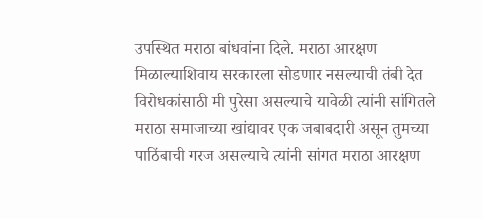उपस्थित मराठा बांधवांना दिले. मराठा आरक्षण मिळाल्याशिवाय सरकारला सोडणार नसल्याची तंबी देत विरोधकांसाठी मी पुरेसा असल्याचे यावेळी त्यांनी सांगितले
मराठा समाजाच्या खांद्यावर एक जबाबदारी असून तुमच्या पाठिंबाची गरज असल्याचे त्यांनी सांगत मराठा आरक्षण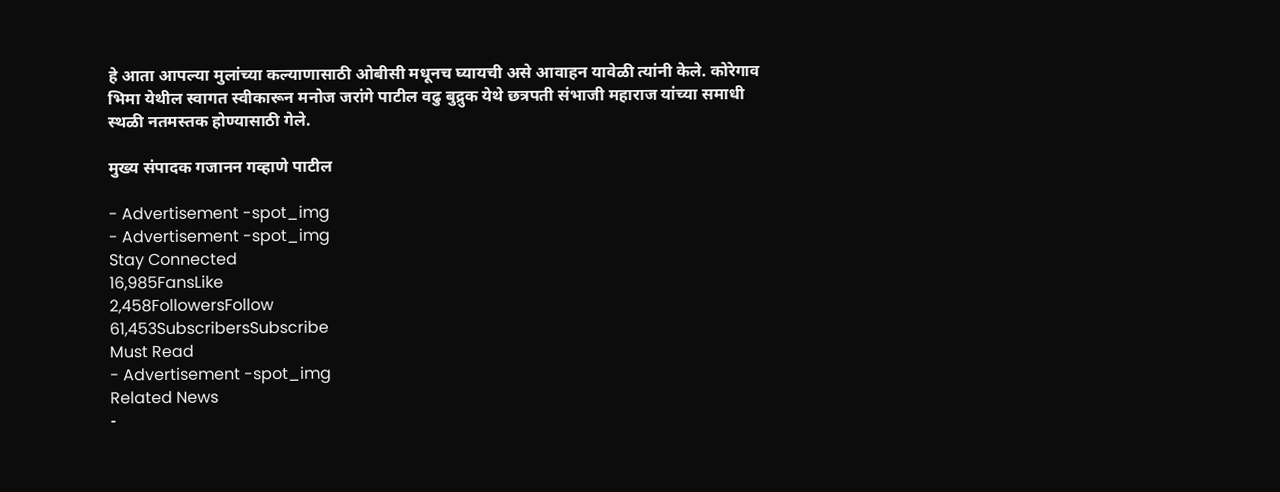हे आता आपल्या मुलांच्या कल्याणासाठी ओबीसी मधूनच घ्यायची असे आवाहन यावेळी त्यांनी केले. कोरेगाव भिमा येथील स्वागत स्वीकारून मनोज जरांगे पाटील वढु बुद्रुक येथे छत्रपती संभाजी महाराज यांच्या समाधी स्थळी नतमस्तक होण्यासाठी गेले.

मुख्य संपादक गजानन गव्हाणे पाटील

- Advertisement -spot_img
- Advertisement -spot_img
Stay Connected
16,985FansLike
2,458FollowersFollow
61,453SubscribersSubscribe
Must Read
- Advertisement -spot_img
Related News
-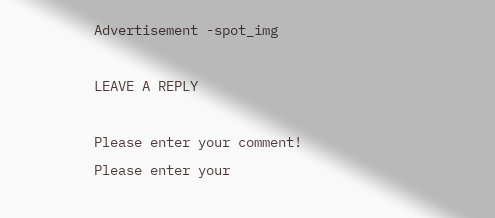Advertisement -spot_img

LEAVE A REPLY

Please enter your comment!
Please enter your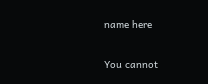name here

You cannot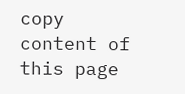copy content of this page